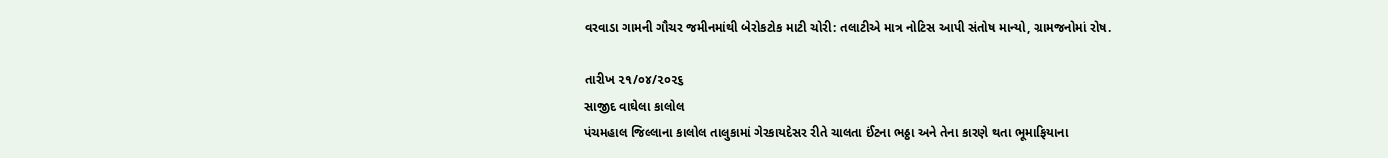વરવાડા ગામની ગૌચર જમીનમાંથી બેરોકટોક માટી ચોરી: તલાટીએ માત્ર નોટિસ આપી સંતોષ માન્યો, ગ્રામજનોમાં રોષ.

તારીખ ૨૧/૦૪/૨૦૨૬
સાજીદ વાઘેલા કાલોલ
પંચમહાલ જિલ્લાના કાલોલ તાલુકામાં ગેરકાયદેસર રીતે ચાલતા ઈંટના ભઠ્ઠા અને તેના કારણે થતા ભૂમાફિયાના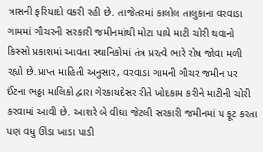ત્રાસની ફરિયાદો વકરી રહી છે. તાજેતરમાં કાલોલ તાલુકાના વરવાડા ગામમાં ગૌચરની સરકારી જમીનમાંથી મોટા પાયે માટી ચોરી થવાનો કિસ્સો પ્રકાશમાં આવતા સ્થાનિકોમાં તંત્ર પ્રરત્વે ભારે રોષ જોવા મળી રહ્યો છે.પ્રાપ્ત માહિતી અનુસાર, વરવાડા ગામની ગૌચર જમીન પર ઈંટના ભઠ્ઠા માલિકો દ્વારા ગેરકાયદેસર રીતે ખોદકામ કરીને માટીની ચોરી કરવામાં આવી છે. આશરે બે વીઘા જેટલી સરકારી જમીનમાં ૫ ફૂટ કરતા પણ વધુ ઊંડા ખાડા પાડી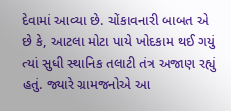દેવામાં આવ્યા છે. ચોંકાવનારી બાબત એ છે કે, આટલા મોટા પાયે ખોદકામ થઈ ગયું ત્યાં સુધી સ્થાનિક તલાટી તંત્ર અજાણ રહ્યું હતું. જ્યારે ગ્રામજનોએ આ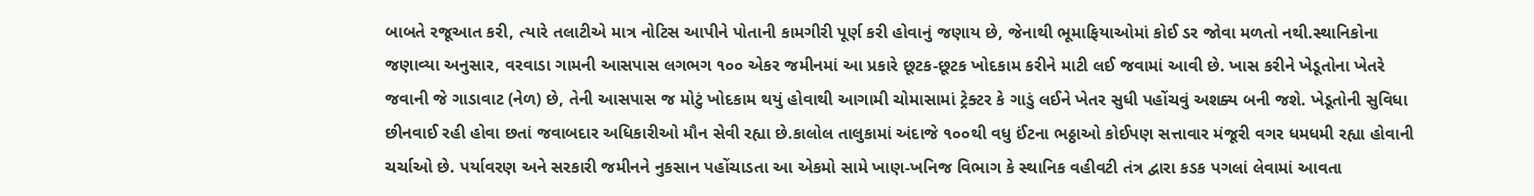બાબતે રજૂઆત કરી, ત્યારે તલાટીએ માત્ર નોટિસ આપીને પોતાની કામગીરી પૂર્ણ કરી હોવાનું જણાય છે, જેનાથી ભૂમાફિયાઓમાં કોઈ ડર જોવા મળતો નથી.સ્થાનિકોના જણાવ્યા અનુસાર, વરવાડા ગામની આસપાસ લગભગ ૧૦૦ એકર જમીનમાં આ પ્રકારે છૂટક-છૂટક ખોદકામ કરીને માટી લઈ જવામાં આવી છે. ખાસ કરીને ખેડૂતોના ખેતરે જવાની જે ગાડાવાટ (નેળ) છે, તેની આસપાસ જ મોટું ખોદકામ થયું હોવાથી આગામી ચોમાસામાં ટ્રેક્ટર કે ગાડું લઈને ખેતર સુધી પહોંચવું અશક્ય બની જશે. ખેડૂતોની સુવિધા છીનવાઈ રહી હોવા છતાં જવાબદાર અધિકારીઓ મૌન સેવી રહ્યા છે.કાલોલ તાલુકામાં અંદાજે ૧૦૦થી વધુ ઈંટના ભઠ્ઠાઓ કોઈપણ સત્તાવાર મંજૂરી વગર ધમધમી રહ્યા હોવાની ચર્ચાઓ છે. પર્યાવરણ અને સરકારી જમીનને નુકસાન પહોંચાડતા આ એકમો સામે ખાણ-ખનિજ વિભાગ કે સ્થાનિક વહીવટી તંત્ર દ્વારા કડક પગલાં લેવામાં આવતા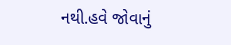નથી.હવે જોવાનું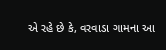એ રહે છે કે, વરવાડા ગામના આ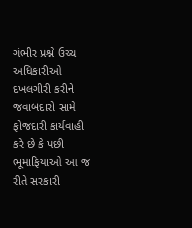ગંભીર પ્રશ્ને ઉચ્ચ અધિકારીઓ દખલગીરી કરીને જવાબદારો સામે ફોજદારી કાર્યવાહી કરે છે કે પછી ભૂમાફિયાઓ આ જ રીતે સરકારી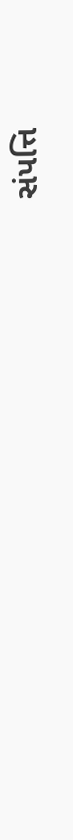સંપત્તિ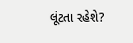લૂંટતા રહેશે?